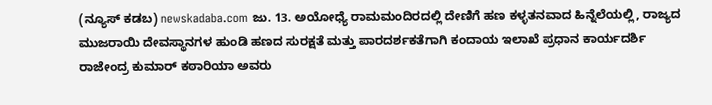(ನ್ಯೂಸ್ ಕಡಬ) newskadaba.com ಜು. 13. ಅಯೋಧ್ಯೆ ರಾಮಮಂದಿರದಲ್ಲಿ ದೇಣಿಗೆ ಹಣ ಕಳ್ಳತನವಾದ ಹಿನ್ನೆಲೆಯಲ್ಲಿ, ರಾಜ್ಯದ ಮುಜರಾಯಿ ದೇವಸ್ಥಾನಗಳ ಹುಂಡಿ ಹಣದ ಸುರಕ್ಷತೆ ಮತ್ತು ಪಾರದರ್ಶಕತೆಗಾಗಿ ಕಂದಾಯ ಇಲಾಖೆ ಪ್ರಧಾನ ಕಾರ್ಯದರ್ಶಿ ರಾಜೇಂದ್ರ ಕುಮಾರ್ ಕಠಾರಿಯಾ ಅವರು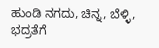ಹುಂಡಿ ನಗದು, ಚಿನ್ನ, ಬೆಳ್ಳಿ, ಭದ್ರತೆಗೆ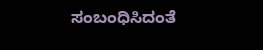ಸಂಬಂಧಿಸಿದಂತೆ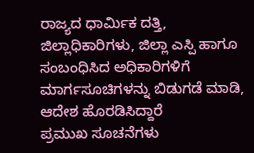ರಾಜ್ಯದ ಧಾರ್ಮಿಕ ದತ್ತಿ, ಜಿಲ್ಲಾಧಿಕಾರಿಗಳು, ಜಿಲ್ಲಾ ಎಸ್ಪಿ ಹಾಗೂ ಸಂಬಂಧಿಸಿದ ಅಧಿಕಾರಿಗಳಿಗೆ ಮಾರ್ಗಸೂಚಿಗಳನ್ನು ಬಿಡುಗಡೆ ಮಾಡಿ, ಆದೇಶ ಹೊರಡಿಸಿದ್ದಾರೆ
ಪ್ರಮುಖ ಸೂಚನೆಗಳು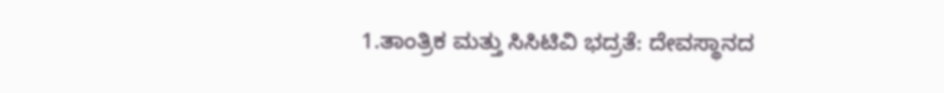1.ತಾಂತ್ರಿಕ ಮತ್ತು ಸಿಸಿಟಿವಿ ಭದ್ರತೆ: ದೇವಸ್ಥಾನದ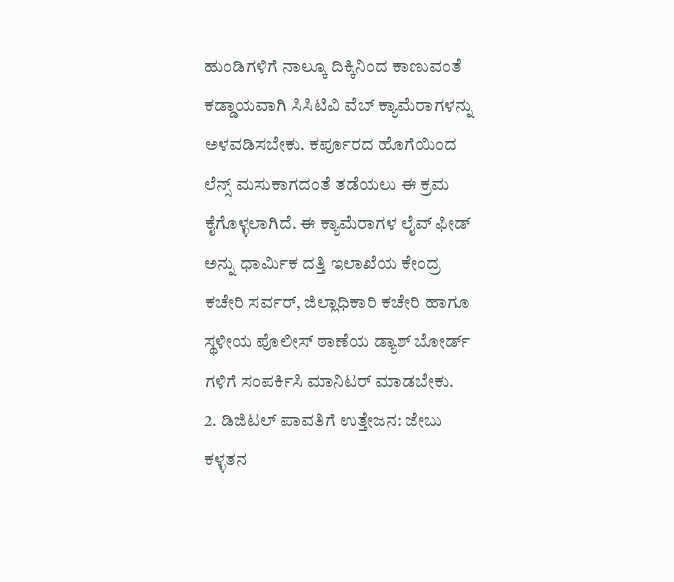ಹುಂಡಿಗಳಿಗೆ ನಾಲ್ಕೂ ದಿಕ್ಕಿನಿಂದ ಕಾಣುವಂತೆ ಕಡ್ಡಾಯವಾಗಿ ಸಿಸಿಟಿವಿ ವೆಬ್ ಕ್ಯಾಮೆರಾಗಳನ್ನು ಅಳವಡಿಸಬೇಕು. ಕರ್ಪೂರದ ಹೊಗೆಯಿಂದ ಲೆನ್ಸ್ ಮಸುಕಾಗದಂತೆ ತಡೆಯಲು ಈ ಕ್ರಮ ಕೈಗೊಳ್ಳಲಾಗಿದೆ. ಈ ಕ್ಯಾಮೆರಾಗಳ ಲೈವ್ ಫೀಡ್ ಅನ್ನು ಧಾರ್ಮಿಕ ದತ್ತಿ ಇಲಾಖೆಯ ಕೇಂದ್ರ ಕಚೇರಿ ಸರ್ವರ್, ಜಿಲ್ಲಾಧಿಕಾರಿ ಕಚೇರಿ ಹಾಗೂ ಸ್ಥಳೀಯ ಪೊಲೀಸ್ ಠಾಣೆಯ ಡ್ಯಾಶ್ ಬೋರ್ಡ್ ಗಳಿಗೆ ಸಂಪರ್ಕಿಸಿ ಮಾನಿಟರ್ ಮಾಡಬೇಕು.
2. ಡಿಜಿಟಲ್ ಪಾವತಿಗೆ ಉತ್ತೇಜನ: ಜೇಬು ಕಳ್ಳತನ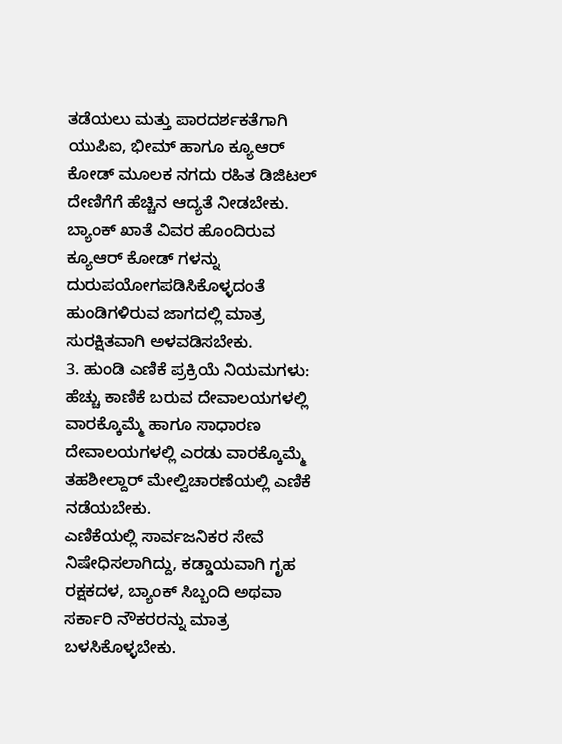ತಡೆಯಲು ಮತ್ತು ಪಾರದರ್ಶಕತೆಗಾಗಿ ಯುಪಿಐ, ಭೀಮ್ ಹಾಗೂ ಕ್ಯೂಆರ್ ಕೋಡ್ ಮೂಲಕ ನಗದು ರಹಿತ ಡಿಜಿಟಲ್ ದೇಣಿಗೆಗೆ ಹೆಚ್ಚಿನ ಆದ್ಯತೆ ನೀಡಬೇಕು. ಬ್ಯಾಂಕ್ ಖಾತೆ ವಿವರ ಹೊಂದಿರುವ ಕ್ಯೂಆರ್ ಕೋಡ್ ಗಳನ್ನು ದುರುಪಯೋಗಪಡಿಸಿಕೊಳ್ಳದಂತೆ ಹುಂಡಿಗಳಿರುವ ಜಾಗದಲ್ಲಿ ಮಾತ್ರ ಸುರಕ್ಷಿತವಾಗಿ ಅಳವಡಿಸಬೇಕು.
3. ಹುಂಡಿ ಎಣಿಕೆ ಪ್ರಕ್ರಿಯೆ ನಿಯಮಗಳು: ಹೆಚ್ಚು ಕಾಣಿಕೆ ಬರುವ ದೇವಾಲಯಗಳಲ್ಲಿ ವಾರಕ್ಕೊಮ್ಮೆ ಹಾಗೂ ಸಾಧಾರಣ ದೇವಾಲಯಗಳಲ್ಲಿ ಎರಡು ವಾರಕ್ಕೊಮ್ಮೆ ತಹಶೀಲ್ದಾರ್ ಮೇಲ್ವಿಚಾರಣೆಯಲ್ಲಿ ಎಣಿಕೆ ನಡೆಯಬೇಕು.
ಎಣಿಕೆಯಲ್ಲಿ ಸಾರ್ವಜನಿಕರ ಸೇವೆ ನಿಷೇಧಿಸಲಾಗಿದ್ದು, ಕಡ್ಡಾಯವಾಗಿ ಗೃಹ ರಕ್ಷಕದಳ, ಬ್ಯಾಂಕ್ ಸಿಬ್ಬಂದಿ ಅಥವಾ ಸರ್ಕಾರಿ ನೌಕರರನ್ನು ಮಾತ್ರ ಬಳಸಿಕೊಳ್ಳಬೇಕು.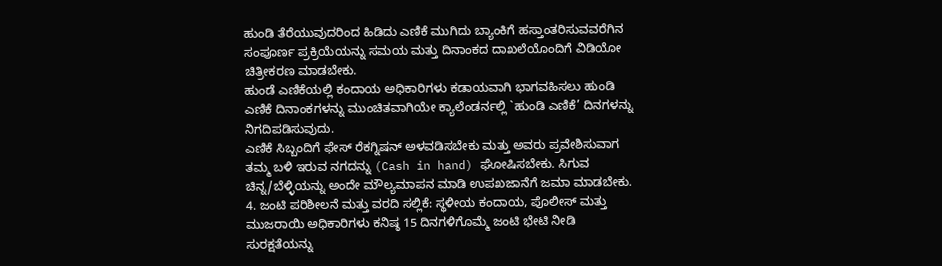ಹುಂಡಿ ತೆರೆಯುವುದರಿಂದ ಹಿಡಿದು ಎಣಿಕೆ ಮುಗಿದು ಬ್ಯಾಂಕಿಗೆ ಹಸ್ತಾಂತರಿಸುವವರೆಗಿನ ಸಂಪೂರ್ಣ ಪ್ರಕ್ರಿಯೆಯನ್ನು ಸಮಯ ಮತ್ತು ದಿನಾಂಕದ ದಾಖಲೆಯೊಂದಿಗೆ ವಿಡಿಯೋ ಚಿತ್ರೀಕರಣ ಮಾಡಬೇಕು.
ಹುಂಡೆ ಎಣಿಕೆಯಲ್ಲಿ ಕಂದಾಯ ಅಧಿಕಾರಿಗಳು ಕಡಾಯವಾಗಿ ಭಾಗವಹಿಸಲು ಹುಂಡಿ ಎಣಿಕೆ ದಿನಾಂಕಗಳನ್ನು ಮುಂಚಿತವಾಗಿಯೇ ಕ್ಯಾಲೆಂಡರ್ನಲ್ಲಿ `ಹುಂಡಿ ಎಣಿಕೆ’ ದಿನಗಳನ್ನು ನಿಗದಿಪಡಿಸುವುದು.
ಎಣಿಕೆ ಸಿಬ್ಬಂದಿಗೆ ಫೇಸ್ ರೆಕಗ್ನಿಷನ್ ಅಳವಡಿಸಬೇಕು ಮತ್ತು ಅವರು ಪ್ರವೇಶಿಸುವಾಗ ತಮ್ಮ ಬಳಿ ಇರುವ ನಗದನ್ನು (Cash in hand) ಘೋಷಿಸಬೇಕು. ಸಿಗುವ ಚಿನ್ನ/ಬೆಳ್ಳಿಯನ್ನು ಅಂದೇ ಮೌಲ್ಯಮಾಪನ ಮಾಡಿ ಉಪಖಜಾನೆಗೆ ಜಮಾ ಮಾಡಬೇಕು.
4. ಜಂಟಿ ಪರಿಶೀಲನೆ ಮತ್ತು ವರದಿ ಸಲ್ಲಿಕೆ: ಸ್ಥಳೀಯ ಕಂದಾಯ, ಪೊಲೀಸ್ ಮತ್ತು ಮುಜರಾಯಿ ಅಧಿಕಾರಿಗಳು ಕನಿಷ್ಠ 15 ದಿನಗಳಿಗೊಮ್ಮೆ ಜಂಟಿ ಭೇಟಿ ನೀಡಿ ಸುರಕ್ಷತೆಯನ್ನು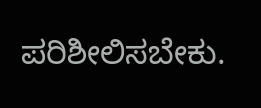ಪರಿಶೀಲಿಸಬೇಕು.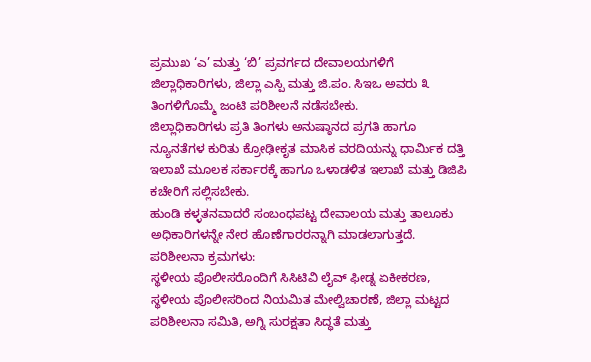ಪ್ರಮುಖ ‘ಎ’ ಮತ್ತು ‘ಬಿ’ ಪ್ರವರ್ಗದ ದೇವಾಲಯಗಳಿಗೆ ಜಿಲ್ಲಾಧಿಕಾರಿಗಳು, ಜಿಲ್ಲಾ ಎಸ್ಪಿ ಮತ್ತು ಜಿ.ಪಂ. ಸಿಇಒ ಅವರು ೩ ತಿಂಗಳಿಗೊಮ್ಮೆ ಜಂಟಿ ಪರಿಶೀಲನೆ ನಡೆಸಬೇಕು.
ಜಿಲ್ಲಾಧಿಕಾರಿಗಳು ಪ್ರತಿ ತಿಂಗಳು ಅನುಷ್ಠಾನದ ಪ್ರಗತಿ ಹಾಗೂ ನ್ಯೂನತೆಗಳ ಕುರಿತು ಕ್ರೋಢೀಕೃತ ಮಾಸಿಕ ವರದಿಯನ್ನು ಧಾರ್ಮಿಕ ದತ್ತಿ ಇಲಾಖೆ ಮೂಲಕ ಸರ್ಕಾರಕ್ಕೆ ಹಾಗೂ ಒಳಾಡಳಿತ ಇಲಾಖೆ ಮತ್ತು ಡಿಜಿಪಿ ಕಚೇರಿಗೆ ಸಲ್ಲಿಸಬೇಕು.
ಹುಂಡಿ ಕಳ್ಳತನವಾದರೆ ಸಂಬಂಧಪಟ್ಟ ದೇವಾಲಯ ಮತ್ತು ತಾಲೂಕು ಅಧಿಕಾರಿಗಳನ್ನೇ ನೇರ ಹೊಣೆಗಾರರನ್ನಾಗಿ ಮಾಡಲಾಗುತ್ತದೆ.
ಪರಿಶೀಲನಾ ಕ್ರಮಗಳು:
ಸ್ಥಳೀಯ ಪೊಲೀಸರೊಂದಿಗೆ ಸಿಸಿಟಿವಿ ಲೈವ್ ಫೀಡ್ನ ಏಕೀಕರಣ, ಸ್ಥಳೀಯ ಪೊಲೀಸರಿಂದ ನಿಯಮಿತ ಮೇಲ್ವಿಚಾರಣೆ, ಜಿಲ್ಲಾ ಮಟ್ಟದ ಪರಿಶೀಲನಾ ಸಮಿತಿ, ಅಗ್ನಿ ಸುರಕ್ಷತಾ ಸಿದ್ಧತೆ ಮತ್ತು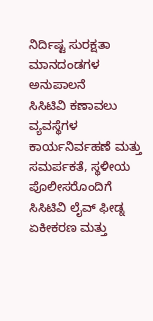ನಿರ್ದಿಷ್ಟ ಸುರಕ್ಷತಾ ಮಾನದಂಡಗಳ ಅನುಪಾಲನೆ
ಸಿಸಿಟಿವಿ ಕಣಾವಲು ವ್ಯವಸ್ಥೆಗಳ ಕಾರ್ಯನಿರ್ವಹಣೆ ಮತ್ತು ಸಮರ್ಪಕತೆ, ಸ್ಥಳೀಯ ಪೊಲೀಸರೊಂದಿಗೆ ಸಿಸಿಟಿವಿ ಲೈವ್ ಫೀಡ್ನ ಏಕೀಕರಣ ಮತ್ತು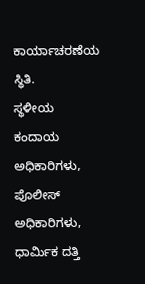ಕಾರ್ಯಾಚರಣೆಯ ಸ್ಥಿತಿ.
ಸ್ಥಳೀಯ ಕಂದಾಯ ಅಧಿಕಾರಿಗಳು, ಪೊಲೀಸ್ ಅಧಿಕಾರಿಗಳು, ಧಾರ್ಮಿಕ ದತ್ತಿ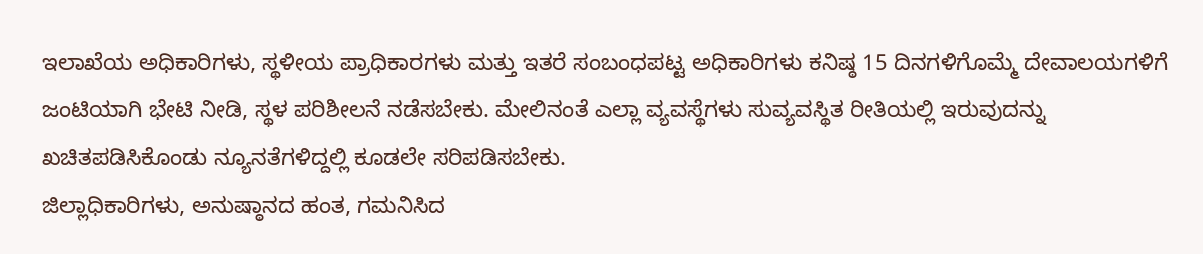ಇಲಾಖೆಯ ಅಧಿಕಾರಿಗಳು, ಸ್ಥಳೀಯ ಪ್ರಾಧಿಕಾರಗಳು ಮತ್ತು ಇತರೆ ಸಂಬಂಧಪಟ್ಟ ಅಧಿಕಾರಿಗಳು ಕನಿಷ್ಠ 15 ದಿನಗಳಿಗೊಮ್ಮೆ ದೇವಾಲಯಗಳಿಗೆ ಜಂಟಿಯಾಗಿ ಭೇಟಿ ನೀಡಿ, ಸ್ಥಳ ಪರಿಶೀಲನೆ ನಡೆಸಬೇಕು. ಮೇಲಿನಂತೆ ಎಲ್ಲಾ ವ್ಯವಸ್ಥೆಗಳು ಸುವ್ಯವಸ್ಥಿತ ರೀತಿಯಲ್ಲಿ ಇರುವುದನ್ನು ಖಚಿತಪಡಿಸಿಕೊಂಡು ನ್ಯೂನತೆಗಳಿದ್ದಲ್ಲಿ ಕೂಡಲೇ ಸರಿಪಡಿಸಬೇಕು.
ಜಿಲ್ಲಾಧಿಕಾರಿಗಳು, ಅನುಷ್ಠಾನದ ಹಂತ, ಗಮನಿಸಿದ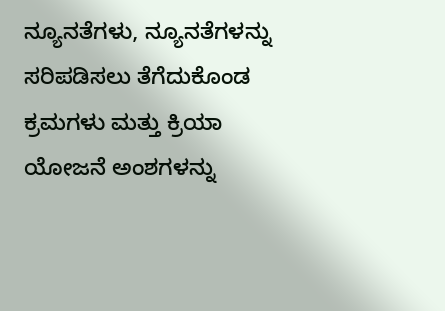ನ್ಯೂನತೆಗಳು, ನ್ಯೂನತೆಗಳನ್ನು ಸರಿಪಡಿಸಲು ತೆಗೆದುಕೊಂಡ ಕ್ರಮಗಳು ಮತ್ತು ಕ್ರಿಯಾ ಯೋಜನೆ ಅಂಶಗಳನ್ನು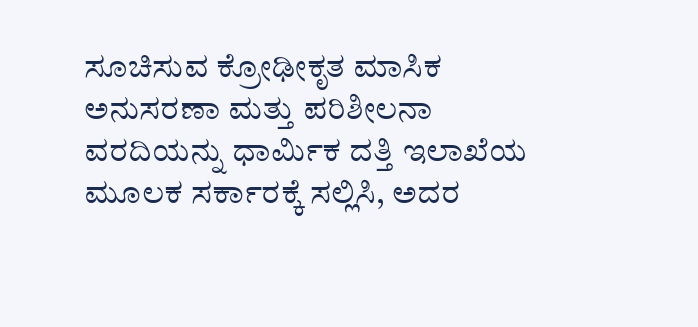ಸೂಚಿಸುವ ಕ್ರೋಢೀಕೃತ ಮಾಸಿಕ ಅನುಸರಣಾ ಮತ್ತು ಪರಿಶೀಲನಾ ವರದಿಯನ್ನು ಧಾರ್ಮಿಕ ದತ್ತಿ ಇಲಾಖೆಯ ಮೂಲಕ ಸರ್ಕಾರಕ್ಕೆ ಸಲ್ಲಿಸಿ, ಅದರ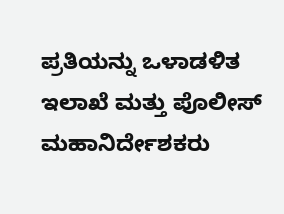ಪ್ರತಿಯನ್ನು ಒಳಾಡಳಿತ ಇಲಾಖೆ ಮತ್ತು ಪೊಲೀಸ್ ಮಹಾನಿರ್ದೇಶಕರು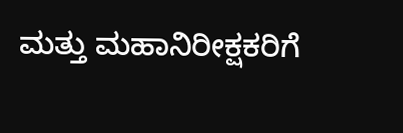ಮತ್ತು ಮಹಾನಿರೀಕ್ಷಕರಿಗೆ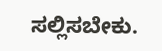ಸಲ್ಲಿಸಬೇಕು.